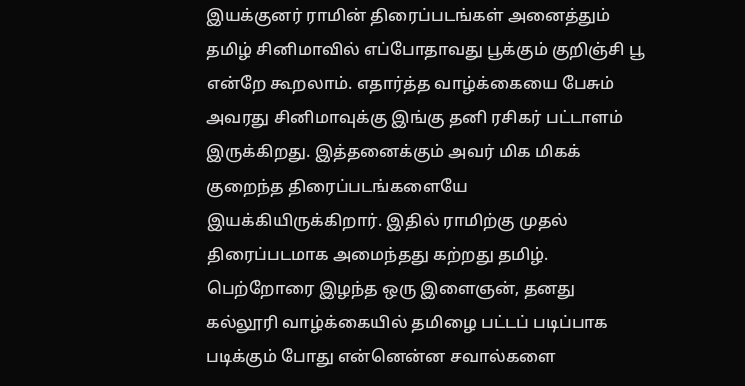இயக்குனர் ராமின் திரைப்படங்கள் அனைத்தும் தமிழ் சினிமாவில் எப்போதாவது பூக்கும் குறிஞ்சி பூ என்றே கூறலாம். எதார்த்த வாழ்க்கையை பேசும் அவரது சினிமாவுக்கு இங்கு தனி ரசிகர் பட்டாளம் இருக்கிறது. இத்தனைக்கும் அவர் மிக மிகக் குறைந்த திரைப்படங்களையே இயக்கியிருக்கிறார். இதில் ராமிற்கு முதல் திரைப்படமாக அமைந்தது கற்றது தமிழ்.
பெற்றோரை இழந்த ஒரு இளைஞன், தனது கல்லூரி வாழ்க்கையில் தமிழை பட்டப் படிப்பாக படிக்கும் போது என்னென்ன சவால்களை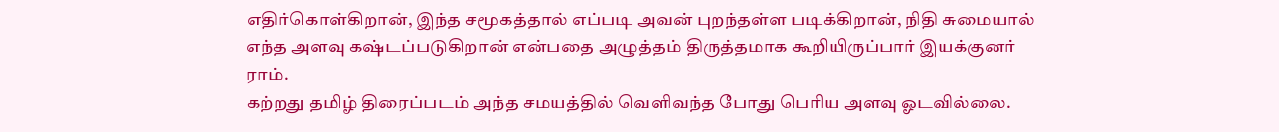எதிர்கொள்கிறான், இந்த சமூகத்தால் எப்படி அவன் புறந்தள்ள படிக்கிறான், நிதி சுமையால் எந்த அளவு கஷ்டப்படுகிறான் என்பதை அழுத்தம் திருத்தமாக கூறியிருப்பார் இயக்குனர் ராம்.
கற்றது தமிழ் திரைப்படம் அந்த சமயத்தில் வெளிவந்த போது பெரிய அளவு ஓடவில்லை.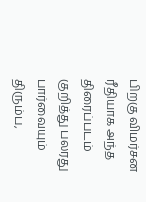பிறகு விமர்சன ரீதியாக அந்த திரைப்படம் குறித்து பலரது பார்வையும் திரும்ப,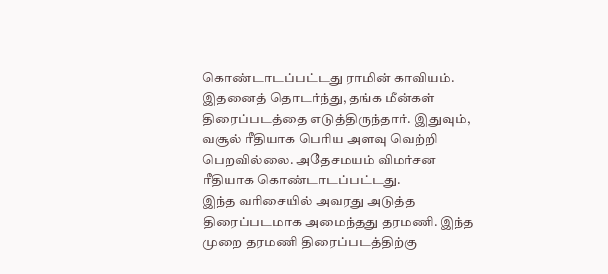கொண்டாடப்பட்டது ராமின் காவியம். இதனைத் தொடர்ந்து, தங்க மீன்கள் திரைப்படத்தை எடுத்திருந்தார். இதுவும், வசூல் ரீதியாக பெரிய அளவு வெற்றி பெறவில்லை. அதேசமயம் விமர்சன ரீதியாக கொண்டாடப்பட்டது.
இந்த வரிசையில் அவரது அடுத்த திரைப்படமாக அமைந்தது தரமணி. இந்த முறை தரமணி திரைப்படத்திற்கு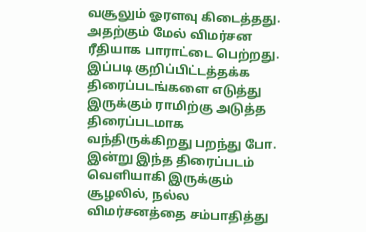வசூலும் ஓரளவு கிடைத்தது. அதற்கும் மேல் விமர்சன ரீதியாக பாராட்டை பெற்றது. இப்படி குறிப்பிட்டத்தக்க திரைப்படங்களை எடுத்து இருக்கும் ராமிற்கு அடுத்த திரைப்படமாக வந்திருக்கிறது பறந்து போ. இன்று இந்த திரைப்படம் வெளியாகி இருக்கும் சூழலில், நல்ல விமர்சனத்தை சம்பாதித்து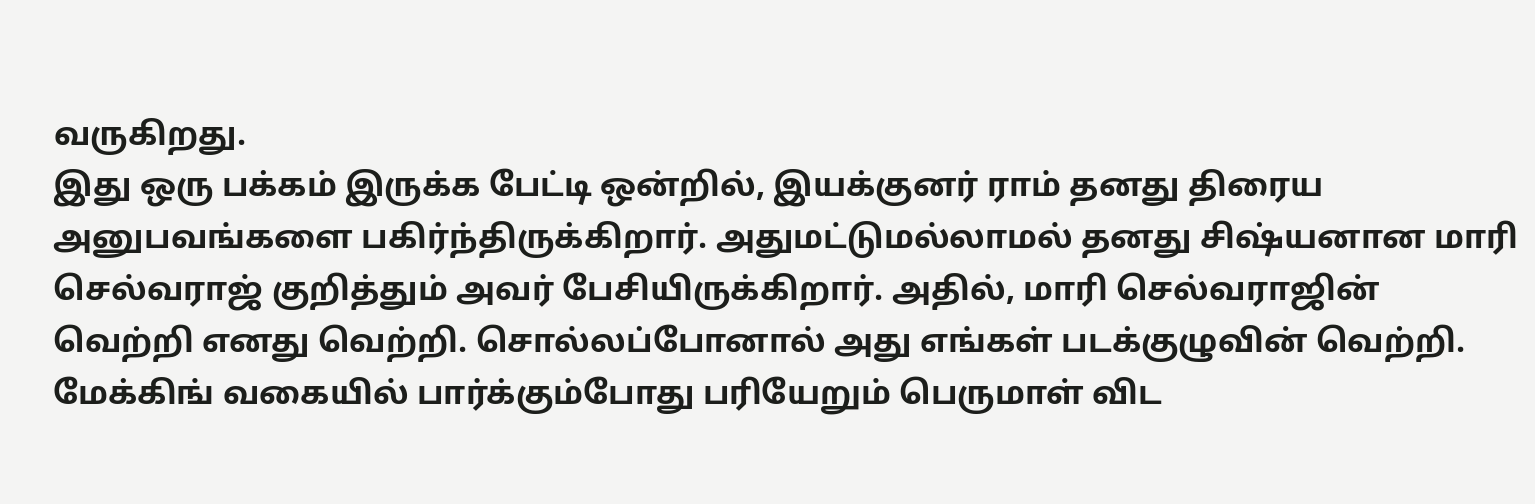வருகிறது.
இது ஒரு பக்கம் இருக்க பேட்டி ஒன்றில், இயக்குனர் ராம் தனது திரைய அனுபவங்களை பகிர்ந்திருக்கிறார். அதுமட்டுமல்லாமல் தனது சிஷ்யனான மாரி செல்வராஜ் குறித்தும் அவர் பேசியிருக்கிறார். அதில், மாரி செல்வராஜின் வெற்றி எனது வெற்றி. சொல்லப்போனால் அது எங்கள் படக்குழுவின் வெற்றி. மேக்கிங் வகையில் பார்க்கும்போது பரியேறும் பெருமாள் விட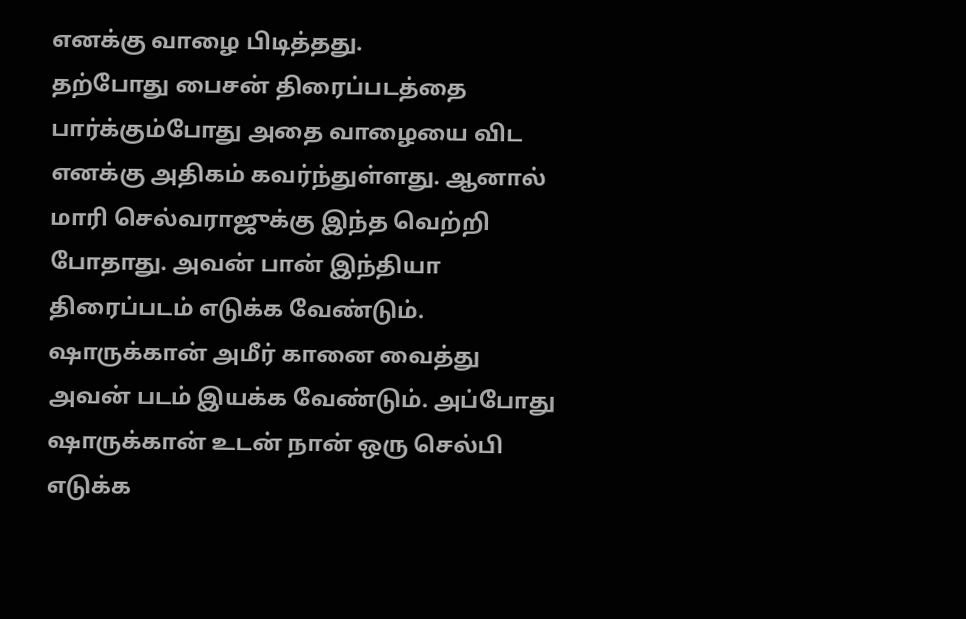எனக்கு வாழை பிடித்தது.
தற்போது பைசன் திரைப்படத்தை பார்க்கும்போது அதை வாழையை விட எனக்கு அதிகம் கவர்ந்துள்ளது. ஆனால் மாரி செல்வராஜுக்கு இந்த வெற்றி போதாது. அவன் பான் இந்தியா திரைப்படம் எடுக்க வேண்டும். ஷாருக்கான் அமீர் கானை வைத்து அவன் படம் இயக்க வேண்டும். அப்போது ஷாருக்கான் உடன் நான் ஒரு செல்பி எடுக்க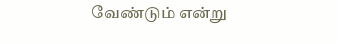வேண்டும் என்று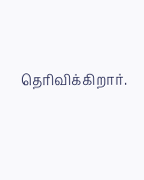தெரிவிக்கிறார்.